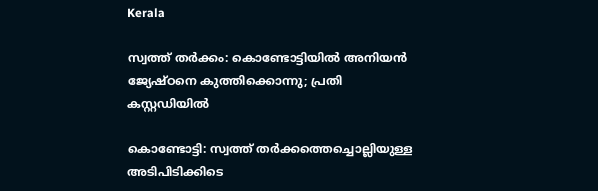Kerala

സ്വത്ത് തർക്കം: കൊണ്ടോട്ടിയിൽ അനിയൻ ജ്യേഷ്ഠനെ കുത്തിക്കൊന്നു; പ്രതി കസ്റ്റഡിയിൽ

കൊണ്ടോട്ടി: സ്വത്ത് തർക്കത്തെച്ചൊല്ലിയുള്ള അടിപിടിക്കിടെ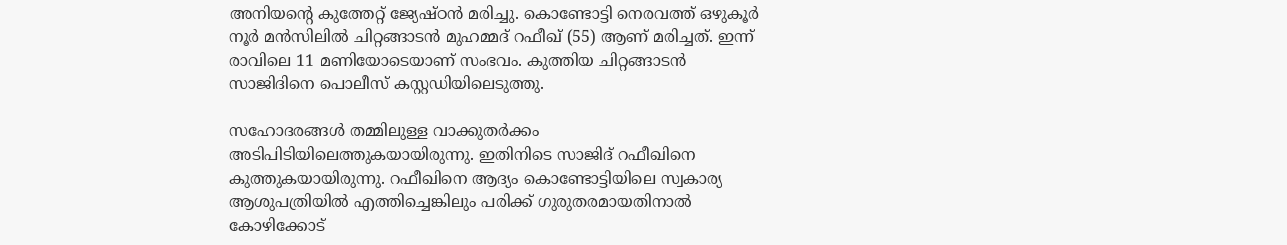അനിയന്റെ കുത്തേറ്റ് ജ്യേഷ്ഠൻ മരിച്ചു. കൊണ്ടോട്ടി നെരവത്ത് ഒഴുകൂർ നൂർ മൻസിലിൽ ചിറ്റങ്ങാടൻ മുഹമ്മദ് റഫീഖ് (55) ആണ് മരിച്ചത്. ഇന്ന് രാവിലെ 11 മണിയോടെയാണ് സംഭവം. കുത്തിയ ചിറ്റങ്ങാടൻ സാജിദിനെ പൊലീസ് കസ്റ്റഡിയിലെടുത്തു.

സഹോദരങ്ങൾ തമ്മിലുള്ള വാക്കുതർക്കം അടിപിടിയിലെത്തുകയായിരുന്നു. ഇതിനിടെ സാജിദ് റഫീഖിനെ കുത്തുകയായിരുന്നു. റഫീഖിനെ ആദ്യം കൊണ്ടോട്ടിയിലെ സ്വകാര്യ ആശുപത്രിയിൽ എത്തിച്ചെങ്കിലും പരിക്ക് ഗുരുതരമായതിനാൽ കോഴിക്കോട്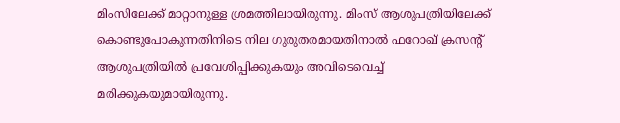മിംസിലേക്ക് മാറ്റാനുള്ള ശ്രമത്തിലായിരുന്നു. മിംസ് ആശുപത്രിയിലേക്ക് കൊണ്ടുപോകുന്നതിനിടെ നില ഗുരുതരമായതിനാൽ ഫറോഖ് ക്രസന്റ് ആശുപത്രിയിൽ പ്രവേശിപ്പിക്കുകയും അവിടെവെച്ച് മരിക്കുകയുമായിരുന്നു.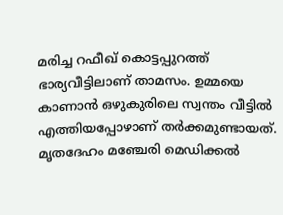മരിച്ച റഫീഖ് കൊട്ടപ്പുറത്ത് ഭാര്യവീട്ടിലാണ് താമസം. ഉമ്മയെ കാണാൻ ഒഴുകുരിലെ സ്വന്തം വീട്ടിൽ എത്തിയപ്പോഴാണ് തർക്കമുണ്ടായത്. മൃതദേഹം മഞ്ചേരി മെഡിക്കൽ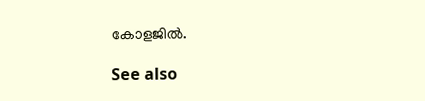കോളജിൽ.

See also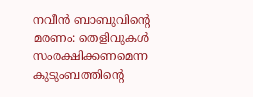നവീൻ ബാബുവിന്റെ മരണം: തെളിവുകൾ സംരക്ഷിക്കണമെന്ന കുടുംബത്തിന്റെ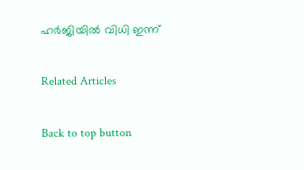ഹർജിയിൽ വിധി ഇന്ന്

Related Articles

Back to top button